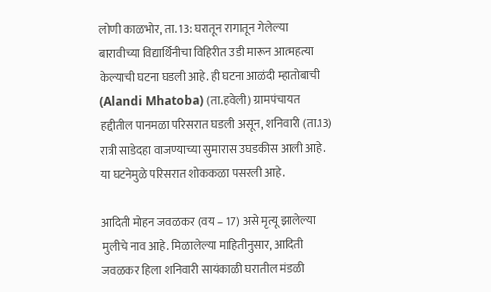लोणी काळभोर, ता. 13: घरातून रागातून गेलेल्या बारावीच्या विद्यार्थिनीचा विहिरीत उडी मारून आत्महत्या केल्याची घटना घडली आहे. ही घटना आळंदी म्हातोबाची (Alandi Mhatoba) (ता.हवेली) ग्रामपंचायत हद्दीतील पानमळा परिसरात घडली असून, शनिवारी (ता.13) रात्री साडेदहा वाजण्याच्या सुमारास उघडकीस आली आहे. या घटनेमुळे परिसरात शोककळा पसरली आहे.

आदिती मोहन जवळकर (वय – 17) असे मृत्यू झालेल्या मुलीचे नाव आहे. मिळालेल्या माहितीनुसार, आदिती जवळकर हिला शनिवारी सायंकाळी घरातील मंडळी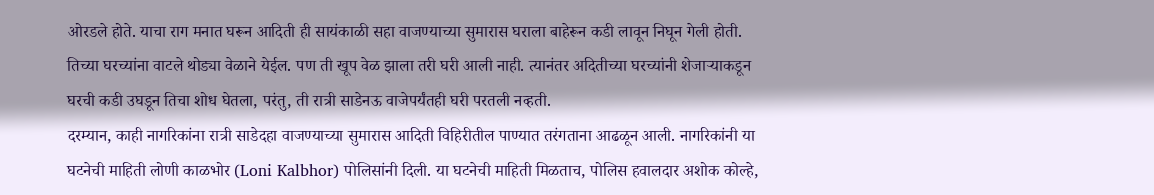ओरडले होते. याचा राग मनात घरून आदिती ही सायंकाळी सहा वाजण्याच्या सुमारास घराला बाहेरून कडी लावून निघून गेली होती. तिच्या घरच्यांना वाटले थोड्या वेळाने येईल. पण ती खूप वेळ झाला तरी घरी आली नाही. त्यानंतर अदितीच्या घरच्यांनी शेजाऱ्याकडून घरची कडी उघडून तिचा शोध घेतला, परंतु, ती रात्री साडेनऊ वाजेपर्यंतही घरी परतली नव्हती.
दरम्यान, काही नागरिकांना रात्री साडेदहा वाजण्याच्या सुमारास आदिती विहिरीतील पाण्यात तरंगताना आढळून आली. नागरिकांनी या घटनेची माहिती लोणी काळभोर (Loni Kalbhor) पोलिसांनी दिली. या घटनेची माहिती मिळताच, पोलिस हवालदार अशोक कोल्हे,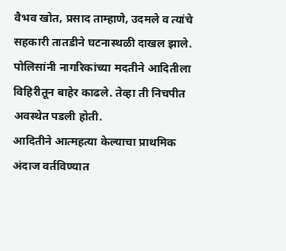वैभव खोत, प्रसाद ताम्हाणे, उदमले व त्यांचे सहकारी तातडीने घटनास्थळी दाखल झाले. पोलिसांनी नागरिकांच्या मदतीने आदितीला विहिरीतून बाहेर काढले. तेव्हा ती निचपीत अवस्थेत पडली होती.
आदितीने आत्महत्या केल्याचा प्राथमिक अंदाज वर्तविण्यात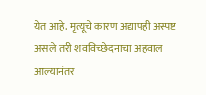येत आहे. मृत्यूचे कारण अद्यापही अस्पष्ट असले तरी शवविच्छेदनाचा अहवाल आल्यानंतर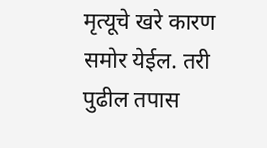मृत्यूचे खरे कारण समोर येईल. तरी पुढील तपास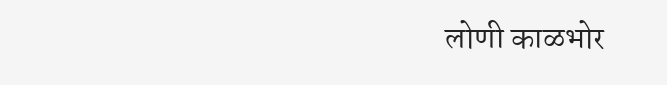लोणी काळभोर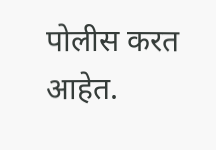पोलीस करत आहेत.